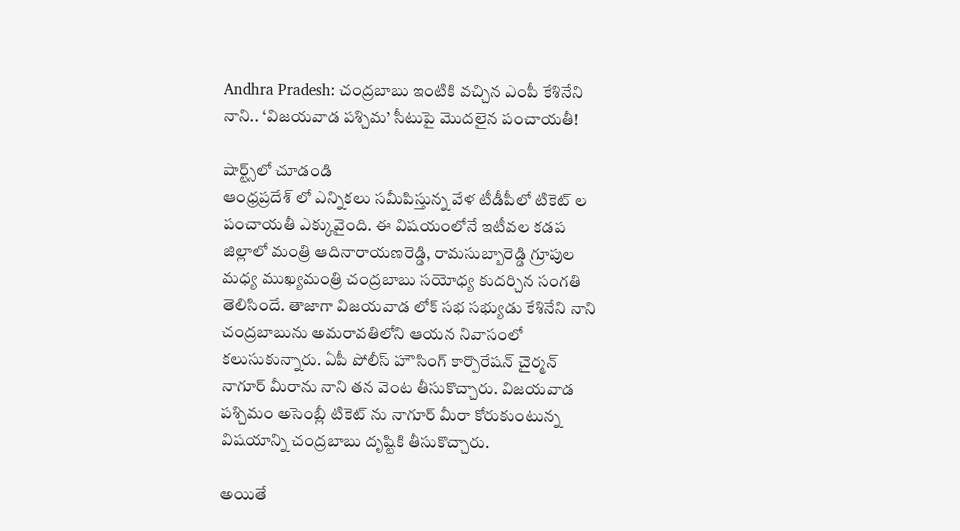Andhra Pradesh: చంద్రబాబు ఇంటికి వచ్చిన ఎంపీ కేశినేని నాని.. ‘విజయవాడ పశ్చిమ’ సీటుపై మొదలైన పంచాయతీ!

షార్ట్స్‌లో చూడండి
ఆంధ్రప్రదేశ్ లో ఎన్నికలు సమీపిస్తున్న వేళ టీడీపీలో టికెట్ ల పంచాయతీ ఎక్కువైంది. ఈ విషయంలోనే ఇటీవల కడప జిల్లాలో మంత్రి ఆదినారాయణరెడ్డి, రామసుబ్బారెడ్డి గ్రూపుల మధ్య ముఖ్యమంత్రి చంద్రబాబు సయోధ్య కుదర్చిన సంగతి తెలిసిందే. తాజాగా విజయవాడ లోక్ సభ సభ్యుడు కేశినేని నాని చంద్రబాబును అమరావతిలోని ఆయన నివాసంలో కలుసుకున్నారు. ఏపీ పోలీస్ హౌసింగ్ కార్పొరేషన్ చైర్మన్ నాగూర్ మీరాను నాని తన వెంట తీసుకొచ్చారు. విజయవాడ పశ్చిమం అసెంబ్లీ టికెట్ ను నాగూర్ మీరా కోరుకుంటున్న విషయాన్ని చంద్రబాబు దృష్టికి తీసుకొచ్చారు.

అయితే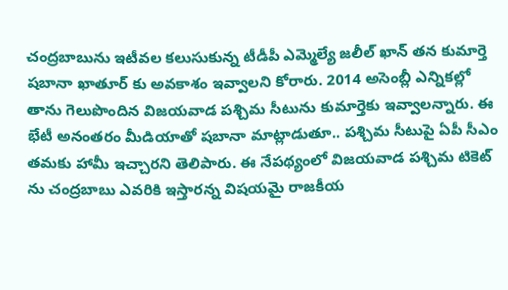చంద్రబాబును ఇటీవల కలుసుకున్న టీడీపీ ఎమ్మెల్యే జలీల్ ఖాన్ తన కుమార్తె షబానా ఖాతూర్ కు అవకాశం ఇవ్వాలని కోరారు. 2014 అసెంబ్లీ ఎన్నికల్లో తాను గెలుపొందిన విజయవాడ పశ్చిమ సీటును కుమార్తెకు ఇవ్వాలన్నారు. ఈ భేటీ అనంతరం మీడియాతో షబానా మాట్లాడుతూ.. పశ్చిమ సీటుపై ఏపీ సీఎం తమకు హామీ ఇచ్చారని తెలిపారు. ఈ నేపథ్యంలో విజయవాడ పశ్చిమ టికెట్ ను చంద్రబాబు ఎవరికి ఇస్తారన్న విషయమై రాజకీయ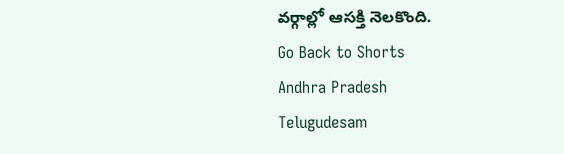వర్గాల్లో ఆసక్తి నెలకొంది.
Go Back to Shorts
Andhra Pradesh
Telugudesam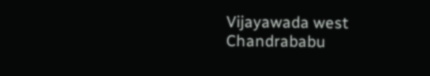Vijayawada west
Chandrababu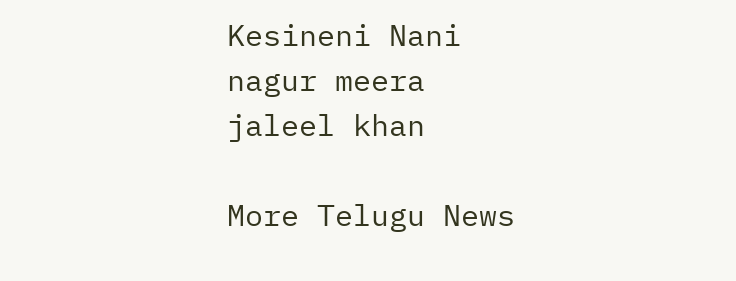Kesineni Nani
nagur meera
jaleel khan

More Telugu News